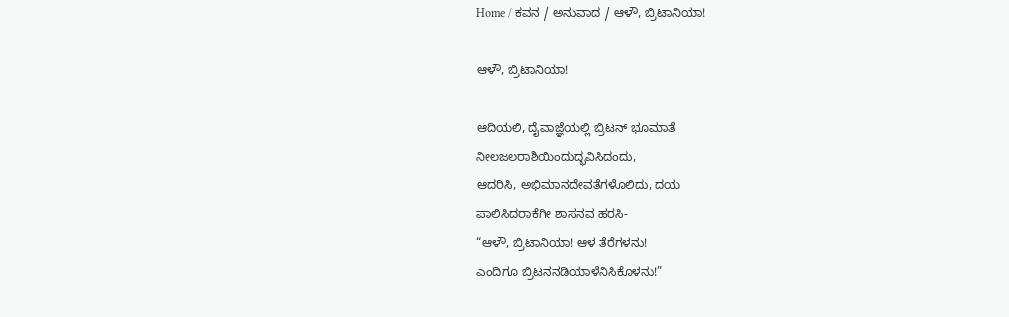Home / ಕವನ / ಅನುವಾದ / ಆಳೌ, ಬ್ರಿಟಾನಿಯಾ!

ಆಳೌ, ಬ್ರಿಟಾನಿಯಾ!

ಆದಿಯಲಿ, ದೈವಾಜ್ಞೆಯಲ್ಲಿ ಬ್ರಿಟನ್ ಭೂಮಾತೆ
ನೀಲಜಲರಾಶಿಯಿಂದುದ್ಭವಿಸಿದಂದು,
ಆದರಿಸಿ, ಅಭಿಮಾನದೇವತೆಗಳೊಲಿದು, ದಯ
ಪಾಲಿಸಿದರಾಕೆಗೀ ಶಾಸನವ ಹರಸಿ-
“ಆಳೌ, ಬ್ರಿಟಾನಿಯಾ! ಆಳ ತೆರೆಗಳನು!
ಎಂದಿಗೂ ಬ್ರಿಟನನಡಿಯಾಳೆನಿಸಿಕೊಳನು!”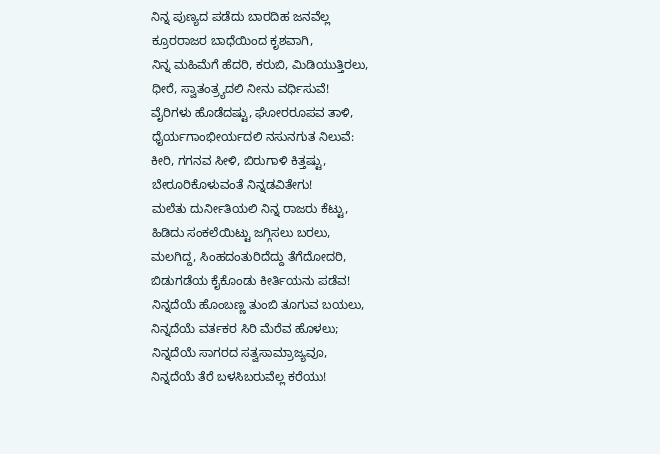ನಿನ್ನ ಪುಣ್ಯದ ಪಡೆದು ಬಾರದಿಹ ಜನವೆಲ್ಲ
ಕ್ರೂರರಾಜರ ಬಾಧೆಯಿಂದ ಕೃಶವಾಗಿ,
ನಿನ್ನ ಮಹಿಮೆಗೆ ಹೆದರಿ, ಕರುಬಿ, ಮಿಡಿಯುತ್ತಿರಲು,
ಧೀರೆ, ಸ್ವಾತಂತ್ರ್ಯದಲಿ ನೀನು ವರ್ಧಿಸುವೆ!
ವೈರಿಗಳು ಹೊಡೆದಷ್ಟು, ಘೋರರೂಪವ ತಾಳಿ,
ಧೈರ್ಯಗಾಂಭೀರ್ಯದಲಿ ನಸುನಗುತ ನಿಲುವೆ:
ಕೀರಿ, ಗಗನವ ಸೀಳಿ, ಬಿರುಗಾಳಿ ಕಿತ್ತಷ್ಟು,
ಬೇರೂರಿಕೊಳುವಂತೆ ನಿನ್ನಡವಿತೇಗು!
ಮಲೆತು ದುರ್ನೀತಿಯಲಿ ನಿನ್ನ ರಾಜರು ಕೆಟ್ಟು,
ಹಿಡಿದು ಸಂಕಲೆಯಿಟ್ಟು ಜಗ್ಗಿಸಲು ಬರಲು,
ಮಲಗಿದ್ದ, ಸಿಂಹದಂತುರಿದೆದ್ದು ತೆಗೆದೋದರಿ,
ಬಿಡುಗಡೆಯ ಕೈಕೊಂಡು ಕೀರ್ತಿಯನು ಪಡೆವ!
ನಿನ್ನದೆಯೆ ಹೊಂಬಣ್ಣ ತುಂಬಿ ತೂಗುವ ಬಯಲು,
ನಿನ್ನದೆಯೆ ವರ್ತಕರ ಸಿರಿ ಮೆರೆವ ಹೊಳಲು;
ನಿನ್ನದೆಯೆ ಸಾಗರದ ಸತ್ವಸಾಮ್ರಾಜ್ಯವೂ,
ನಿನ್ನದೆಯೆ ತೆರೆ ಬಳಸಿಬರುವೆಲ್ಲ ಕರೆಯು!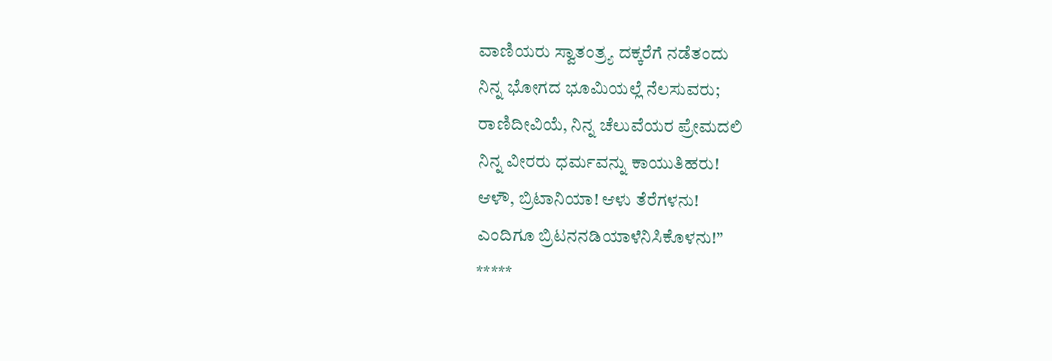ವಾಣಿಯರು ಸ್ವಾತಂತ್ರ್ಯ ದಕ್ಕರೆಗೆ ನಡೆತಂದು
ನಿನ್ನ ಭೋಗದ ಭೂಮಿಯಲ್ಲೆ ನೆಲಸುವರು;
ರಾಣಿದೀವಿಯೆ, ನಿನ್ನ ಚೆಲುವೆಯರ ಪ್ರೇಮದಲಿ
ನಿನ್ನ ವೀರರು ಧರ್ಮವನ್ನು ಕಾಯುತಿಹರು!
ಆಳೌ, ಬ್ರಿಟಾನಿಯಾ! ಆಳು ತೆರೆಗಳನು!
ಎಂದಿಗೂ ಬ್ರಿಟನನಡಿಯಾಳೆನಿಸಿಕೊಳನು!”
*****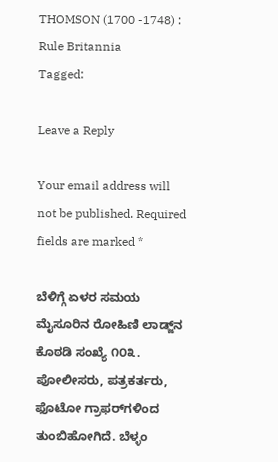THOMSON (1700 -1748) : Rule Britannia
Tagged:

Leave a Reply

Your email address will not be published. Required fields are marked *

ಬೆಳಿಗ್ಗೆ ಏಳರ ಸಮಯ ಮೈಸೂರಿನ ರೋಹಿಣಿ ಲಾಡ್ಜ್‌ನ ಕೊಠಡಿ ಸಂಖ್ಯೆ ೧೦೩. ಪೋಲೀಸರು, ಪತ್ರಕರ್ತರು, ಫೊಟೋ ಗ್ರಾಫರ್‌ಗಳಿಂದ ತುಂಬಿಹೋಗಿದೆ. ಬೆಳ್ಳಂ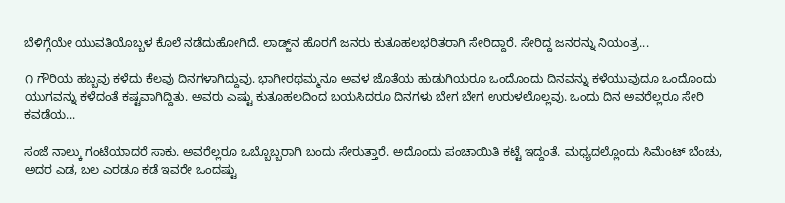ಬೆಳಿಗ್ಗೆಯೇ ಯುವತಿಯೊಬ್ಬಳ ಕೊಲೆ ನಡೆದುಹೋಗಿದೆ. ಲಾಡ್ಜ್‌ನ ಹೊರಗೆ ಜನರು ಕುತೂಹಲಭರಿತರಾಗಿ ಸೇರಿದ್ದಾರೆ. ಸೇರಿದ್ದ ಜನರನ್ನು ನಿಯಂತ್ರ...

೧ ಗೌರಿಯ ಹಬ್ಬವು ಕಳೆದು ಕೆಲವು ದಿನಗಳಾಗಿದ್ದುವು. ಭಾಗೀರಥಮ್ಮನೂ ಅವಳ ಜೊತೆಯ ಹುಡುಗಿಯರೂ ಒಂದೊಂದು ದಿನವನ್ನು ಕಳೆಯುವುದೂ ಒಂದೊಂದು ಯುಗವನ್ನು ಕಳೆದಂತೆ ಕಷ್ಟವಾಗಿದ್ದಿತು. ಅವರು ಎಷ್ಟು ಕುತೂಹಲದಿಂದ ಬಯಸಿದರೂ ದಿನಗಳು ಬೇಗ ಬೇಗ ಉರುಳಲೊಲ್ಲವು. ಒಂದು ದಿನ ಅವರೆಲ್ಲರೂ ಸೇರಿ ಕವಡೆಯ...

ಸಂಜೆ ನಾಲ್ಕು ಗಂಟೆಯಾದರೆ ಸಾಕು. ಅವರೆಲ್ಲರೂ ಒಬ್ಬೊಬ್ಬರಾಗಿ ಬಂದು ಸೇರುತ್ತಾರೆ. ಅದೊಂದು ಪಂಚಾಯಿತಿ ಕಟ್ಟೆ ಇದ್ದಂತೆ. ಮಧ್ಯದಲ್ಲೊಂದು ಸಿಮೆಂಟ್ ಬೆಂಚು, ಅದರ ಎಡ, ಬಲ ಎರಡೂ ಕಡೆ ಇವರೇ ಒಂದಷ್ಟು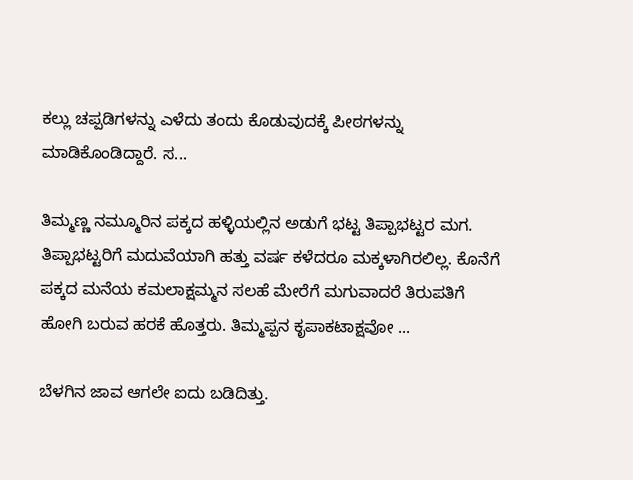ಕಲ್ಲು ಚಪ್ಪಡಿಗಳನ್ನು ಎಳೆದು ತಂದು ಕೊಡುವುದಕ್ಕೆ ಪೀಠಗಳನ್ನು ಮಾಡಿಕೊಂಡಿದ್ದಾರೆ. ಸ...

ತಿಮ್ಮಣ್ಣ ನಮ್ಮೂರಿನ ಪಕ್ಕದ ಹಳ್ಳಿಯಲ್ಲಿನ ಅಡುಗೆ ಭಟ್ಟ ತಿಪ್ಪಾಭಟ್ಟರ ಮಗ. ತಿಪ್ಪಾಭಟ್ಟರಿಗೆ ಮದುವೆಯಾಗಿ ಹತ್ತು ವರ್ಷ ಕಳೆದರೂ ಮಕ್ಕಳಾಗಿರಲಿಲ್ಲ. ಕೊನೆಗೆ ಪಕ್ಕದ ಮನೆಯ ಕಮಲಾಕ್ಷಮ್ಮನ ಸಲಹೆ ಮೇರೆಗೆ ಮಗುವಾದರೆ ತಿರುಪತಿಗೆ ಹೋಗಿ ಬರುವ ಹರಕೆ ಹೊತ್ತರು. ತಿಮ್ಮಪ್ಪನ ಕೃಪಾಕಟಾಕ್ಷವೋ ...

ಬೆಳಗಿನ ಜಾವ ಆಗಲೇ ಐದು ಬಡಿದಿತ್ತು.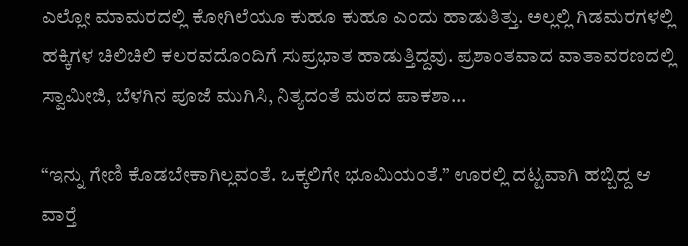ಎಲ್ಲೋ ಮಾಮರದಲ್ಲಿ ಕೋಗಿಲೆಯೂ ಕುಹೂ ಕುಹೂ ಎಂದು ಹಾಡುತಿತ್ತು. ಅಲ್ಲಲ್ಲಿ ಗಿಡಮರಗಳಲ್ಲಿ ಹಕ್ಕಿಗಳ ಚಿಲಿಚಿಲಿ ಕಲರವದೊಂದಿಗೆ ಸುಪ್ರಭಾತ ಹಾಡುತ್ತಿದ್ದವು. ಪ್ರಶಾಂತವಾದ ವಾತಾವರಣದಲ್ಲಿ ಸ್ವಾಮೀಜಿ, ಬೆಳಗಿನ ಪೂಜೆ ಮುಗಿಸಿ, ನಿತ್ಯದಂತೆ ಮಠದ ಪಾಕಶಾ...

“ಇನ್ನು ಗೇಣಿ ಕೊಡಬೇಕಾಗಿಲ್ಲವಂತೆ. ಒಕ್ಕಲಿಗೇ ಭೂಮಿಯಂತೆ.” ಊರಲ್ಲಿ ದಟ್ಟವಾಗಿ ಹಬ್ಬಿದ್ದ ಆ ವಾರ್‍ತೆ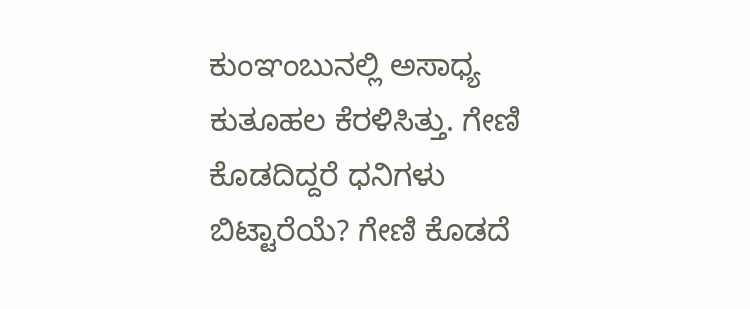ಕುಂಞಂಬುನಲ್ಲಿ ಅಸಾಧ್ಯ ಕುತೂಹಲ ಕೆರಳಿಸಿತ್ತು. ಗೇಣಿ ಕೊಡದಿದ್ದರೆ ಧನಿಗಳು ಬಿಟ್ಟಾರೆಯೆ? ಗೇಣಿ ಕೊಡದೆ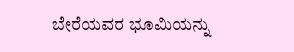ಬೇರೆಯವರ ಭೂಮಿಯನ್ನು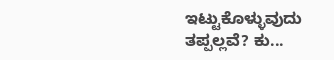ಇಟ್ಟುಕೊಳ್ಳುವುದು ತಪ್ಪಲ್ಲವೆ? ಕು...